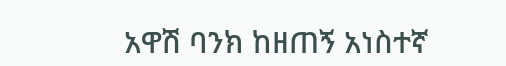አዋሽ ባንክ ከዘጠኝ አነስተኛ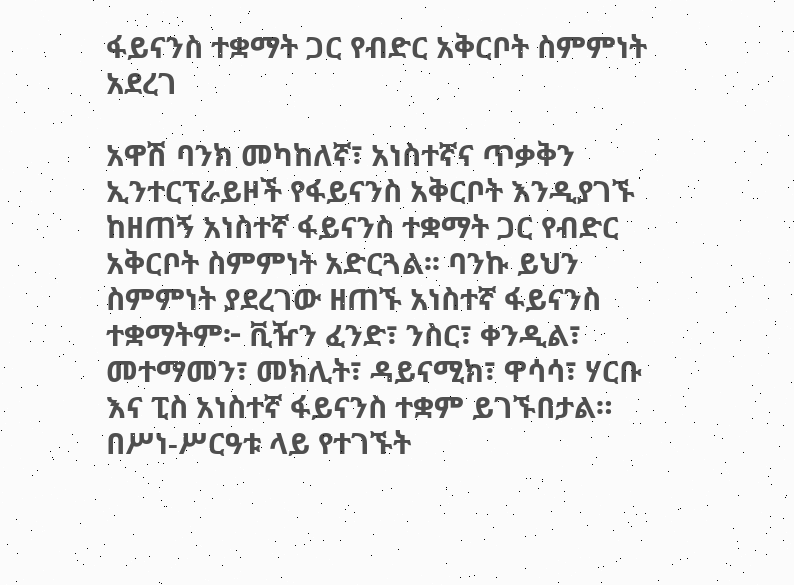ፋይናንስ ተቋማት ጋር የብድር አቅርቦት ስምምነት አደረገ

አዋሽ ባንክ መካከለኛ፣ አነስተኛና ጥቃቅን ኢንተርፕራይዞች የፋይናንስ አቅርቦት እንዲያገኙ ከዘጠኝ አነስተኛ ፋይናንስ ተቋማት ጋር የብድር አቅርቦት ስምምነት አድርጓል፡፡ ባንኩ ይህን ስምምነት ያደረገው ዘጠኙ አነስተኛ ፋይናንስ ተቋማትም፦ ቪዥን ፈንድ፣ ንስር፣ ቀንዲል፣ መተማመን፣ መክሊት፣ ዳይናሚክ፣ ዋሳሳ፣ ሃርቡ እና ፒስ አነስተኛ ፋይናንስ ተቋም ይገኙበታል።
በሥነ-ሥርዓቱ ላይ የተገኙት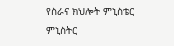የስራና ክህሎት ምኒስቴር ምኒስትር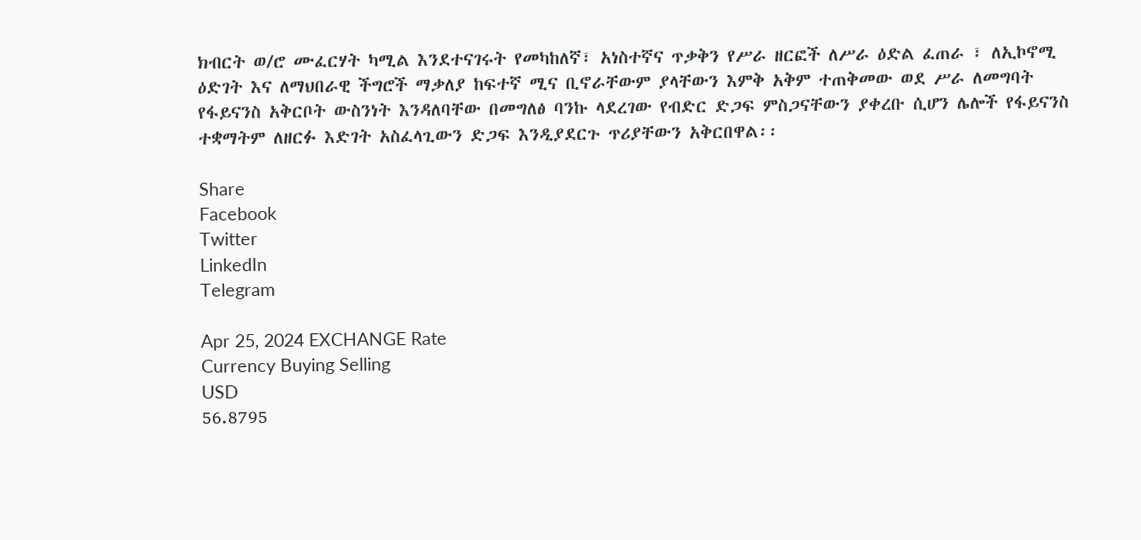ክብርት ወ/ሮ ሙፈርሃት ካሚል እንደተናገሩት የመካከለኛ፣ አነስተኛና ጥቃቅን የሥራ ዘርፎች ለሥራ ዕድል ፈጠራ ፣ ለኢኮኖሚ ዕድገት እና ለማህበራዊ ችግሮች ማቃለያ ከፍተኛ ሚና ቢኖራቸውም ያላቸውን እምቅ አቅም ተጠቅመው ወደ ሥራ ለመግባት የፋይናንስ አቅርቦት ውስንነት እንዳለባቸው በመግለፅ ባንኩ ላደረገው የብድር ድጋፍ ምስጋናቸውን ያቀረቡ ሲሆን ሌሎች የፋይናንስ ተቋማትም ለዘርፉ እድገት አስፈላጊውን ድጋፍ እንዲያደርጉ ጥሪያቸውን አቅርበዋል፡፡

Share
Facebook
Twitter
LinkedIn
Telegram

Apr 25, 2024 EXCHANGE Rate
Currency Buying Selling
USD
56.8795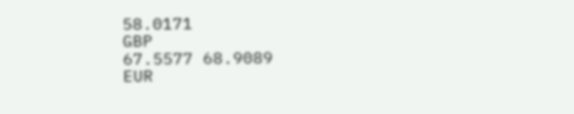58.0171
GBP
67.5577 68.9089
EUR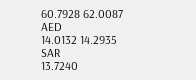60.7928 62.0087
AED
14.0132 14.2935
SAR
13.7240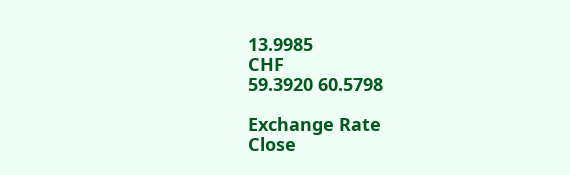13.9985
CHF
59.3920 60.5798

Exchange Rate
Close